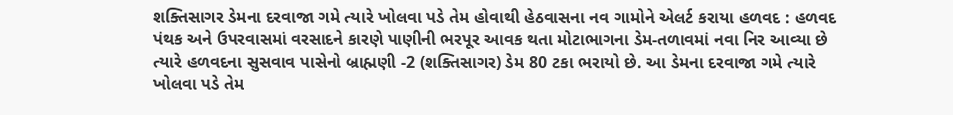શક્તિસાગર ડેમના દરવાજા ગમે ત્યારે ખોલવા પડે તેમ હોવાથી હેઠવાસના નવ ગામોને એલર્ટ કરાયા હળવદ : હળવદ પંથક અને ઉપરવાસમાં વરસાદને કારણે પાણીની ભરપૂર આવક થતા મોટાભાગના ડેમ-તળાવમાં નવા નિર આવ્યા છે ત્યારે હળવદના સુસવાવ પાસેનો બ્રાહ્મણી -2 (શક્તિસાગર) ડેમ 80 ટકા ભરાયો છે. આ ડેમના દરવાજા ગમે ત્યારે ખોલવા પડે તેમ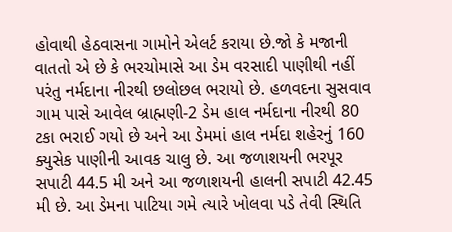હોવાથી હેઠવાસના ગામોને એલર્ટ કરાયા છે.જો કે મજાની વાતતો એ છે કે ભરચોમાસે આ ડેમ વરસાદી પાણીથી નહીં પરંતુ નર્મદાના નીરથી છલોછલ ભરાયો છે. હળવદના સુસવાવ ગામ પાસે આવેલ બ્રાહ્મણી-2 ડેમ હાલ નર્મદાના નીરથી 80 ટકા ભરાઈ ગયો છે અને આ ડેમમાં હાલ નર્મદા શહેરનું 160 ક્યુસેક પાણીની આવક ચાલુ છે. આ જળાશયની ભરપૂર સપાટી 44.5 મી અને આ જળાશયની હાલની સપાટી 42.45 મી છે. આ ડેમના પાટિયા ગમે ત્યારે ખોલવા પડે તેવી સ્થિતિ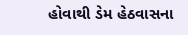હોવાથી ડેમ હેઠવાસના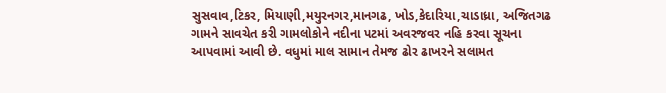સુસવાવ,ટિકર, મિયાણી,મયુરનગર,માનગઢ, ખોડ,કેદારિયા,ચાડાધ્રા, અજિતગઢ ગામને સાવચેત કરી ગામલોકોને નદીના પટમાં અવરજવર નહિ કરવા સૂચના આપવામાં આવી છે. વધુમાં માલ સામાન તેમજ ઢોર ઢાખરને સલામત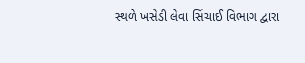સ્થળે ખસેડી લેવા સિંચાઈ વિભાગ દ્વારા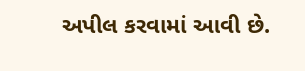અપીલ કરવામાં આવી છે.